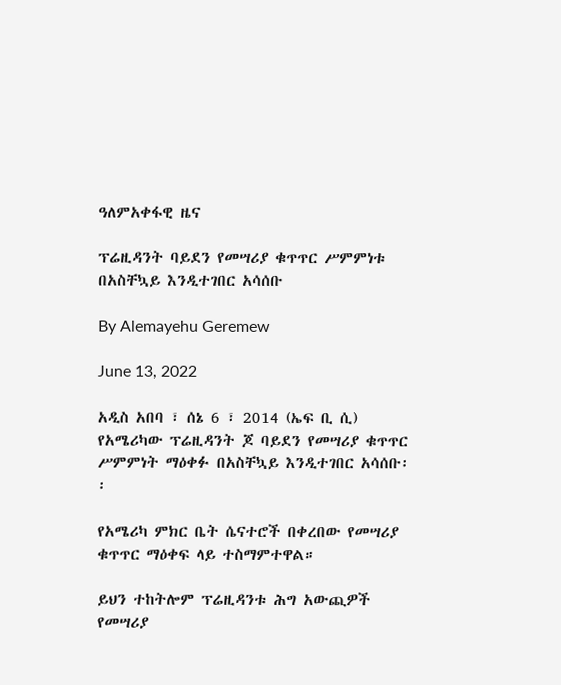ዓለምአቀፋዊ ዜና

ፕሬዚዳንት ባይደን የመሣሪያ ቁጥጥር ሥምምነቱ በአስቸኳይ እንዲተገበር አሳሰቡ

By Alemayehu Geremew

June 13, 2022

አዲስ አበባ ፣ ሰኔ 6 ፣ 2014 (ኤፍ ቢ ሲ) የአሜሪካው ፕሬዚዳንት ጆ ባይደን የመሣሪያ ቁጥጥር ሥምምነት ማዕቀፉ በአስቸኳይ እንዲተገበር አሳሰቡ፡፡

የአሜሪካ ምክር ቤት ሴናተሮች በቀረበው የመሣሪያ ቁጥጥር ማዕቀፍ ላይ ተስማምተዋል።

ይህን ተከትሎም ፕሬዚዳንቱ ሕግ አውጪዎች የመሣሪያ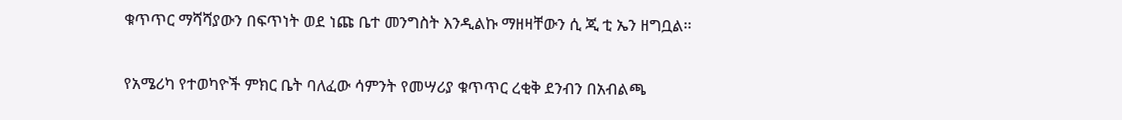ቁጥጥር ማሻሻያውን በፍጥነት ወደ ነጩ ቤተ መንግስት እንዲልኩ ማዘዛቸውን ሲ ጂ ቲ ኤን ዘግቧል፡፡

የአሜሪካ የተወካዮች ምክር ቤት ባለፈው ሳምንት የመሣሪያ ቁጥጥር ረቂቅ ደንብን በአብልጫ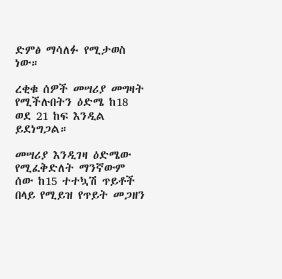ድምፅ ማሳለፉ የሚታወስ ነው።

ረቂቁ ሰዎች መሣሪያ መግዛት የሚችሉበትን ዕድሜ ከ18 ወደ 21 ከፍ እንዲል ይደነግጋል።

መሣሪያ እንዲገዛ ዕድሜው የሚፈቅድለት ማንኛውም ሰው ከ15 ተተኳሽ ጥይቶች በላይ የሚይዝ የጥይት መጋዘን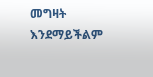መግዛት እንደማይችልም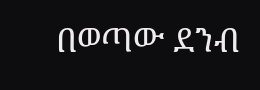በወጣው ደንብ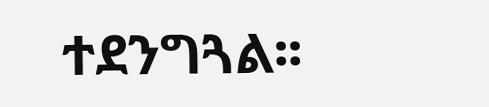ተደንግጓል፡፡